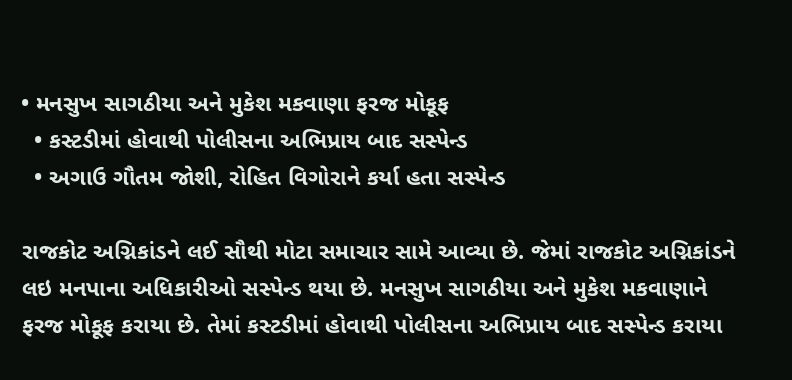• મનસુખ સાગઠીયા અને મુકેશ મકવાણા ફરજ મોકૂફ
  • કસ્ટડીમાં હોવાથી પોલીસના અભિપ્રાય બાદ સસ્પેન્ડ
  • અગાઉ ગૌતમ જોશી, રોહિત વિગોરાને કર્યા હતા સસ્પેન્ડ

રાજકોટ અગ્નિકાંડને લઈ સૌથી મોટા સમાચાર સામે આવ્યા છે. જેમાં રાજકોટ અગ્નિકાંડને લઇ મનપાના અધિકારીઓ સસ્પેન્ડ થયા છે. મનસુખ સાગઠીયા અને મુકેશ મકવાણાને ફરજ મોકૂફ કરાયા છે. તેમાં કસ્ટડીમાં હોવાથી પોલીસના અભિપ્રાય બાદ સસ્પેન્ડ કરાયા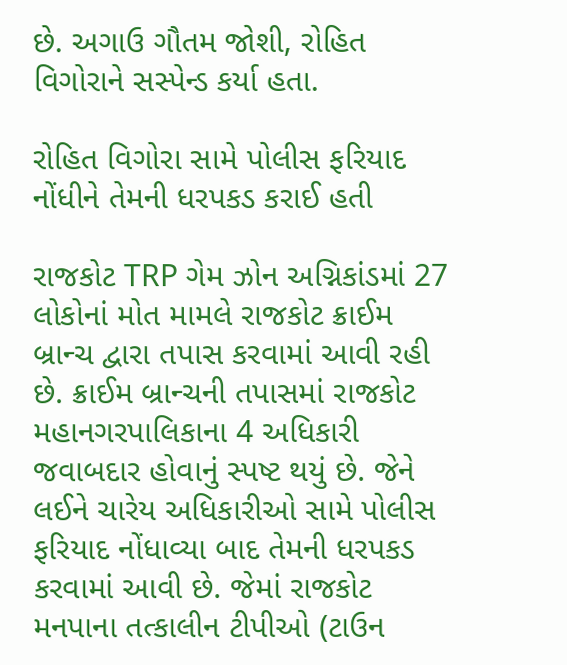છે. અગાઉ ગૌતમ જોશી, રોહિત વિગોરાને સસ્પેન્ડ કર્યા હતા.

રોહિત વિગોરા સામે પોલીસ ફરિયાદ નોંધીને તેમની ધરપકડ કરાઈ હતી

રાજકોટ TRP ગેમ ઝોન અગ્નિકાંડમાં 27 લોકોનાં મોત મામલે રાજકોટ ક્રાઈમ બ્રાન્ચ દ્વારા તપાસ કરવામાં આવી રહી છે. ક્રાઈમ બ્રાન્ચની તપાસમાં રાજકોટ મહાનગરપાલિકાના 4 અધિકારી જવાબદાર હોવાનું સ્પષ્ટ થયું છે. જેને લઈને ચારેય અધિકારીઓ સામે પોલીસ ફરિયાદ નોંધાવ્યા બાદ તેમની ધરપકડ કરવામાં આવી છે. જેમાં રાજકોટ મનપાના તત્કાલીન ટીપીઓ (ટાઉન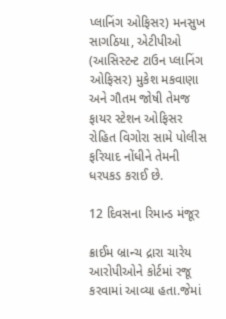પ્લાનિંગ ઓફિસર) મનસુખ સાગઠિયા, એટીપીઓ (આસિસ્ટન્ટ ટાઉન પ્લાનિંગ ઓફિસર) મુકેશ મકવાણા અને ગૌતમ જોષી તેમજ ફાયર સ્ટેશન ઓફિસર રોહિત વિગોરા સામે પોલીસ ફરિયાદ નોંધીને તેમની ધરપકડ કરાઈ છે.

12 દિવસના રિમાન્ડ મંજૂર

ક્રાઈમ બ્રાન્ચ દ્રારા ચારેય આરોપીઓને કોર્ટમાં રજૂ કરવામાં આવ્યા હતા.જેમાં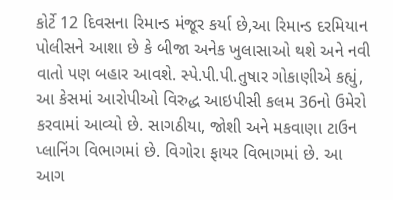કોર્ટે 12 દિવસના રિમાન્ડ મંજૂર કર્યા છે,આ રિમાન્ડ દરમિયાન પોલીસને આશા છે કે બીજા અનેક ખુલાસાઓ થશે અને નવી વાતો પણ બહાર આવશે. સ્પે.પી.પી.તુષાર ગોકાણીએ કહ્યું, આ કેસમાં આરોપીઓ વિરુદ્ધ આઇપીસી કલમ 36નો ઉમેરો કરવામાં આવ્યો છે. સાગઠીયા, જોશી અને મકવાણા ટાઉન પ્લાનિંગ વિભાગમાં છે. વિગોરા ફાયર વિભાગમાં છે. આ આગ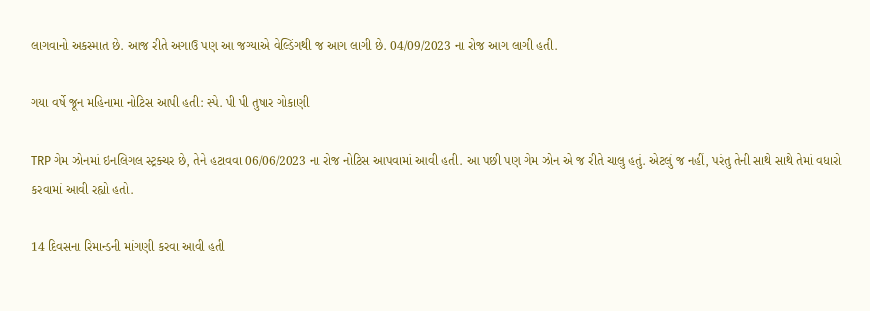લાગવાનો અકસ્માત છે. આજ રીતે અગાઉ પણ આ જગ્યાએ વેલ્ડિંગથી જ આગ લાગી છે. 04/09/2023 ના રોજ આગ લાગી હતી.

ગયા વર્ષે જૂન મહિનામા નોટિસ આપી હતી: સ્પે. પી પી તુષાર ગોકાણી

TRP ગેમ ઝોનમાં ઇનલિગલ સ્ટ્રક્ચર છે, તેને હટાવવા 06/06/2023 ના રોજ નોટિસ આપવામાં આવી હતી. આ પછી પણ ગેમ ઝોન એ જ રીતે ચાલુ હતું. એટલું જ નહીં, પરંતુ તેની સાથે સાથે તેમાં વધારો કરવામાં આવી રહ્યો હતો.

14 દિવસના રિમાન્ડની માંગણી કરવા આવી હતી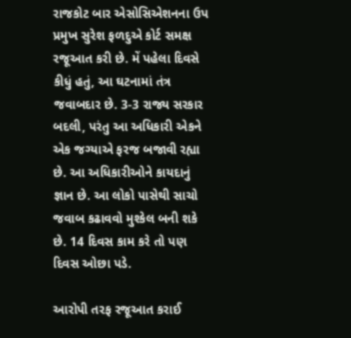રાજકોટ બાર એસોસિએશનના ઉપ પ્રમુખ સુરેશ ફળદુએ કોર્ટ સમક્ષ રજૂઆત કરી છે. મેં પહેલા દિવસે કીધું હતું, આ ઘટનામાં તંત્ર જવાબદાર છે. 3-3 રાજ્ય સરકાર બદલી, પરંતુ આ અધિકારી એકને એક જગ્યાએ ફરજ બજાવી રહ્યા છે. આ અધિકારીઓને કાયદાનું જ્ઞાન છે. આ લોકો પાસેથી સાચો જવાબ કઢાવવો મુશ્કેલ બની શકે છે. 14 દિવસ કામ કરે તો પણ દિવસ ઓછા પડે.

આરોપી તરફ રજૂઆત કરાઈ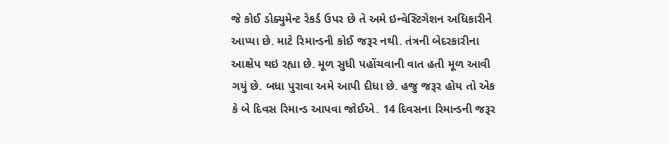જે કોઈ ડોક્યુમેન્ટ રેકર્ડ ઉપર છે તે અમે ઇન્વેસ્ટિગેશન અધિકારીને આપ્યા છે. માટે રિમાન્ડની કોઈ જરૂર નથી. તંત્રની બેદરકારીના આક્ષેપ થઇ રહ્યા છે. મૂળ સુધી પહોંચવાની વાત હતી મૂળ આવી ગયું છે. બધા પુરાવા અમે આપી દીધા છે. હજુ જરૂર હોય તો એક કે બે દિવસ રિમાન્ડ આપવા જોઈએ. 14 દિવસના રિમાન્ડની જરૂર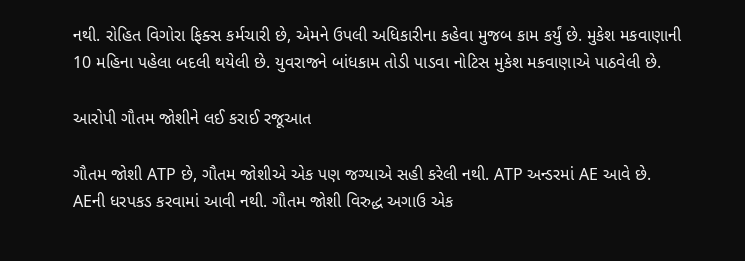નથી. રોહિત વિગોરા ફિક્સ કર્મચારી છે, એમને ઉપલી અધિકારીના કહેવા મુજબ કામ કર્યું છે. મુકેશ મકવાણાની 10 મહિના પહેલા બદલી થયેલી છે. યુવરાજને બાંધકામ તોડી પાડવા નોટિસ મુકેશ મકવાણાએ પાઠવેલી છે.

આરોપી ગૌતમ જોશીને લઈ કરાઈ રજૂઆત

ગૌતમ જોશી ATP છે, ગૌતમ જોશીએ એક પણ જગ્યાએ સહી કરેલી નથી. ATP અન્ડરમાં AE આવે છે. AEની ધરપકડ કરવામાં આવી નથી. ગૌતમ જોશી વિરુદ્ધ અગાઉ એક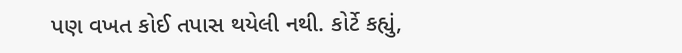પણ વખત કોઈ તપાસ થયેલી નથી. કોર્ટે કહ્યું,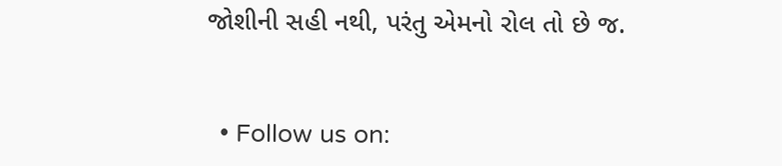જોશીની સહી નથી, પરંતુ એમનો રોલ તો છે જ.


  • Follow us on: